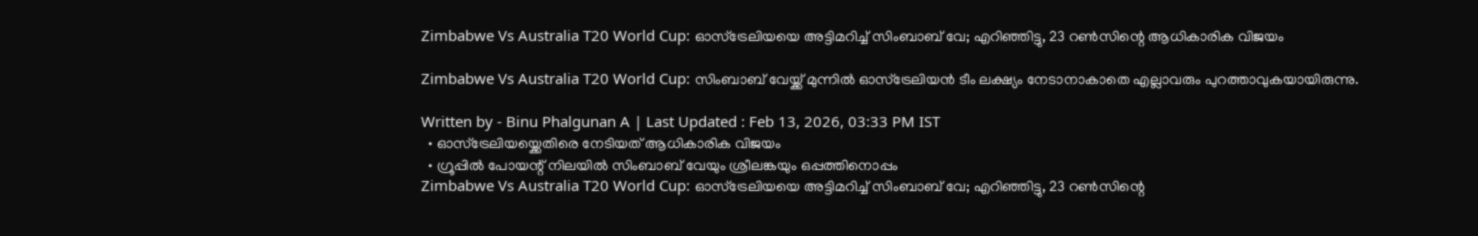Zimbabwe Vs Australia T20 World Cup: ഓസ്‌ട്രേലിയയെ അട്ടിമറിച്ച് സിംബാബ് വേ; എറിഞ്ഞിട്ടു, 23 റണ്‍സിന്റെ ആധികാരിക വിജയം

Zimbabwe Vs Australia T20 World Cup: സിംബാബ് വേയ്ക്ക് മുന്നിൽ ഓസ്ട്രേലിയൻ ടീം ലക്ഷ്യം നേടാനാകാതെ എല്ലാവരും പുറത്താവുകയായിരുന്നു.

Written by - Binu Phalgunan A | Last Updated : Feb 13, 2026, 03:33 PM IST
  • ഓസ്ട്രേലിയയ്ക്കെതിരെ നേടിയത് ആധികാരിക വിജയം
  • ഗ്രൂപ്പിൽ പോയന്റ് നിലയിൽ സിംബാബ് വേയും ശ്രീലങ്കയും ഒപ്പത്തിനൊപ്പം
Zimbabwe Vs Australia T20 World Cup: ഓസ്‌ട്രേലിയയെ അട്ടിമറിച്ച് സിംബാബ് വേ; എറിഞ്ഞിട്ടു, 23 റണ്‍സിന്റെ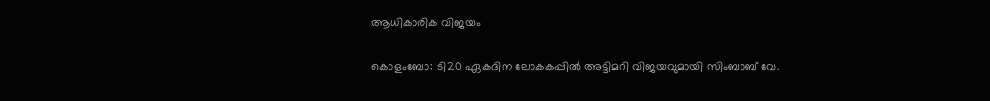ആധികാരിക വിജയം

കൊളംബോ: ടി20 ഏകദിന ലോകകപ്പില്‍ അട്ടിമറി വിജയവുമായി സിംബാബ് വേ.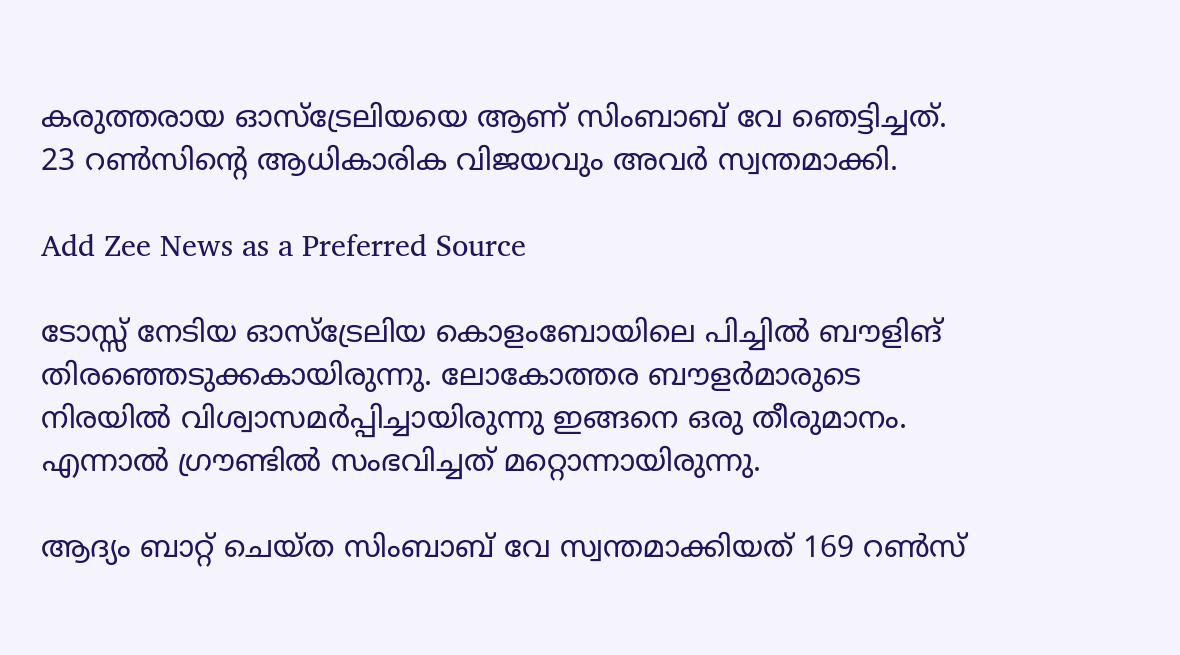കരുത്തരായ ഓസ്‌ട്രേലിയയെ ആണ് സിംബാബ് വേ ഞെട്ടിച്ചത്. 23 റണ്‍സിന്റെ ആധികാരിക വിജയവും അവര്‍ സ്വന്തമാക്കി.

Add Zee News as a Preferred Source

ടോസ്സ് നേടിയ ഓസ്‌ട്രേലിയ കൊളംബോയിലെ പിച്ചില്‍ ബൗളിങ് തിരഞ്ഞെടുക്കകായിരുന്നു. ലോകോത്തര ബൗളര്‍മാരുടെ നിരയില്‍ വിശ്വാസമര്‍പ്പിച്ചായിരുന്നു ഇങ്ങനെ ഒരു തീരുമാനം. എന്നാല്‍ ഗ്രൗണ്ടില്‍ സംഭവിച്ചത് മറ്റൊന്നായിരുന്നു.

ആദ്യം ബാറ്റ് ചെയ്ത സിംബാബ് വേ സ്വന്തമാക്കിയത് 169 റണ്‍സ്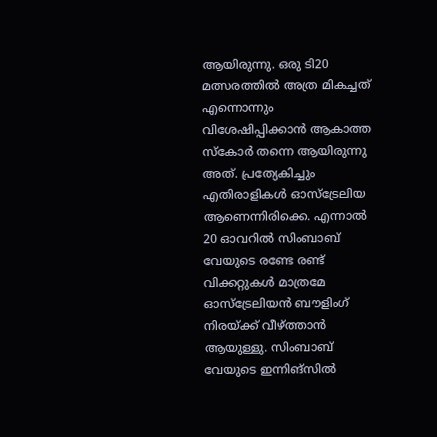ആയിരുന്നു. ഒരു ടി20 മത്സരത്തില്‍ അത്ര മികച്ചത് എന്നൊന്നും വിശേഷിപ്പിക്കാന്‍ ആകാത്ത സ്‌കോര്‍ തന്നെ ആയിരുന്നു അത്. പ്രത്യേകിച്ചും എതിരാളികള്‍ ഓസ്‌ട്രേലിയ ആണെന്നിരിക്കെ. എന്നാല്‍ 20 ഓവറില്‍ സിംബാബ് വേയുടെ രണ്ടേ രണ്ട് വിക്കറ്റുകള്‍ മാത്രമേ ഓസ്‌ട്രേലിയന്‍ ബൗളിംഗ് നിരയ്ക്ക് വീഴ്ത്താന്‍ ആയുള്ളു. സിംബാബ് വേയുടെ ഇന്നിങ്‌സില്‍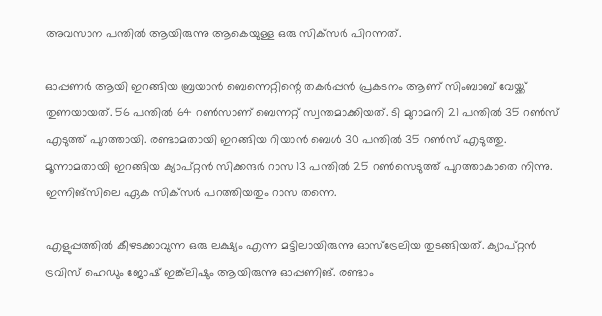അവസാന പന്തില്‍ ആയിരുന്നു ആകെയുള്ള ഒരു സിക്‌സര്‍ പിറന്നത്.

ഓപ്പണര്‍ ആയി ഇറങ്ങിയ ബ്രയാന്‍ ബെന്നെറ്റിന്റെ തകര്‍പ്പന്‍ പ്രകടനം ആണ് സിംബാബ് വേയ്ക്ക് തുണയായത്. 56 പന്തില്‍ 64 റണ്‍സാണ് ബെന്നറ്റ് സ്വന്തമാക്കിയത്. ടി മുറാമനി 21 പന്തില്‍ 35 റണ്‍സ് എടുത്ത് പുറത്തായി. രണ്ടാമതായി ഇറങ്ങിയ റിയാന്‍ ബെള്‍ 30 പന്തില്‍ 35 റണ്‍സ് എടുത്തു. മൂന്നാമതായി ഇറങ്ങിയ ക്യാപ്റ്റന്‍ സിക്കന്ദര്‍ റാസ 13 പന്തില്‍ 25 റണ്‍സെടുത്ത് പുറത്താകാതെ നിന്നു. ഇന്നിങ്‌സിലെ ഏക സിക്‌സര്‍ പറത്തിയതും റാസ തന്നെ.

എളുപ്പത്തില്‍ കീഴടക്കാവുന്ന ഒരു ലക്ഷ്യം എന്ന മട്ടിലായിരുന്നു ഓസ്‌ട്രേലിയ തുടങ്ങിയത്. ക്യാപ്റ്റന്‍ ട്രവിസ് ഹെഡും ജോഷ് ഇങ്ക്‌ലിഷും ആയിരുന്നു ഓപ്പണിങ്. രണ്ടാം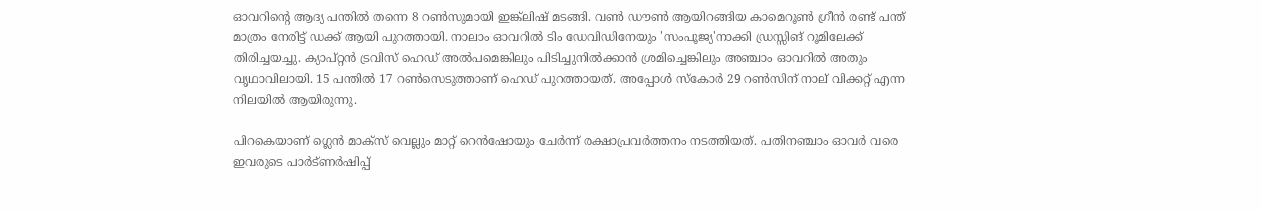ഓവറിന്റെ ആദ്യ പന്തില്‍ തന്നെ 8 റണ്‍സുമായി ഇങ്ക്‌ലിഷ് മടങ്ങി. വണ്‍ ഡൗണ്‍ ആയിറങ്ങിയ കാമെറൂണ്‍ ഗ്രീന്‍ രണ്ട് പന്ത് മാത്രം നേരിട്ട് ഡക്ക് ആയി പുറത്തായി. നാലാം ഓവറില്‍ ടിം ഡേവിഡിനേയും 'സംപൂജ്യ'നാക്കി ഡ്രസ്സിങ് റൂമിലേക്ക് തിരിച്ചയച്ചു. ക്യാപ്റ്റന്‍ ട്രവിസ് ഹെഡ് അല്‍പമെങ്കിലും പിടിച്ചുനില്‍ക്കാന്‍ ശ്രമിച്ചെങ്കിലും അഞ്ചാം ഓവറില്‍ അതും വൃഥാവിലായി. 15 പന്തില്‍ 17 റണ്‍സെടുത്താണ് ഹെഡ് പുറത്തായത്. അപ്പോള്‍ സ്‌കോര്‍ 29 റണ്‍സിന് നാല് വിക്കറ്റ് എന്ന നിലയില്‍ ആയിരുന്നു.

പിറകെയാണ് ഗ്ലെന്‍ മാക്‌സ് വെല്ലും മാറ്റ് റെന്‍ഷോയും ചേര്‍ന്ന് രക്ഷാപ്രവര്‍ത്തനം നടത്തിയത്. പതിനഞ്ചാം ഓവര്‍ വരെ ഇവരുടെ പാര്‍ട്ണര്‍ഷിപ്പ്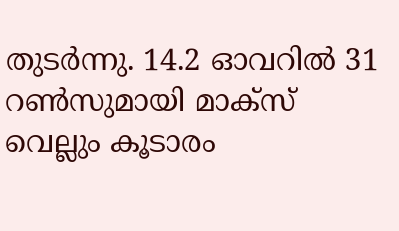തുടര്‍ന്നു. 14.2 ഓവറില്‍ 31 റണ്‍സുമായി മാക്‌സ് വെല്ലും കൂടാരം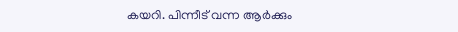കയറി. പിന്നീട് വന്ന ആര്‍ക്കും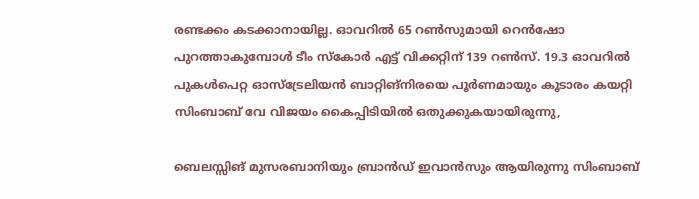രണ്ടക്കം കടക്കാനായില്ല. ഓവറില്‍ 65 റണ്‍സുമായി റെന്‍ഷോ പുറത്താകുമ്പോള്‍ ടീം സ്‌കോര്‍ എട്ട് വിക്കറ്റിന് 139 റണ്‍സ്. 19.3 ഓവറില്‍ പുകള്‍പെറ്റ ഓസ്‌ട്രേലിയന്‍ ബാറ്റിങ്‌നിരയെ പൂര്‍ണമായും കൂടാരം കയറ്റി സിംബാബ് വേ വിജയം കൈപ്പിടിയില്‍ ഒതുക്കുകയായിരുന്നു,

ബെലസ്സിങ് മുസരബാനിയും ബ്രാന്‍ഡ് ഇവാന്‍സും ആയിരുന്നു സിംബാബ്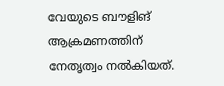വേയുടെ ബൗളിങ് ആക്രമണത്തിന് നേതൃത്വം നല്‍കിയത്.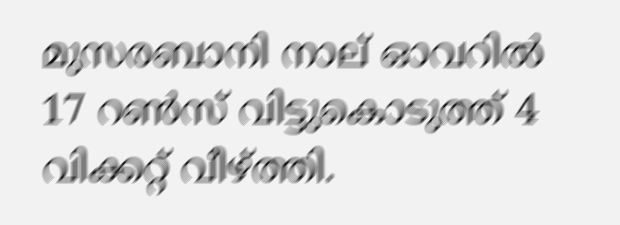മുസരബാനി നാല് ഓവറില്‍ 17 റണ്‍സ് വിട്ടുകൊടുത്ത് 4 വിക്കറ്റ് വീഴ്ത്തി.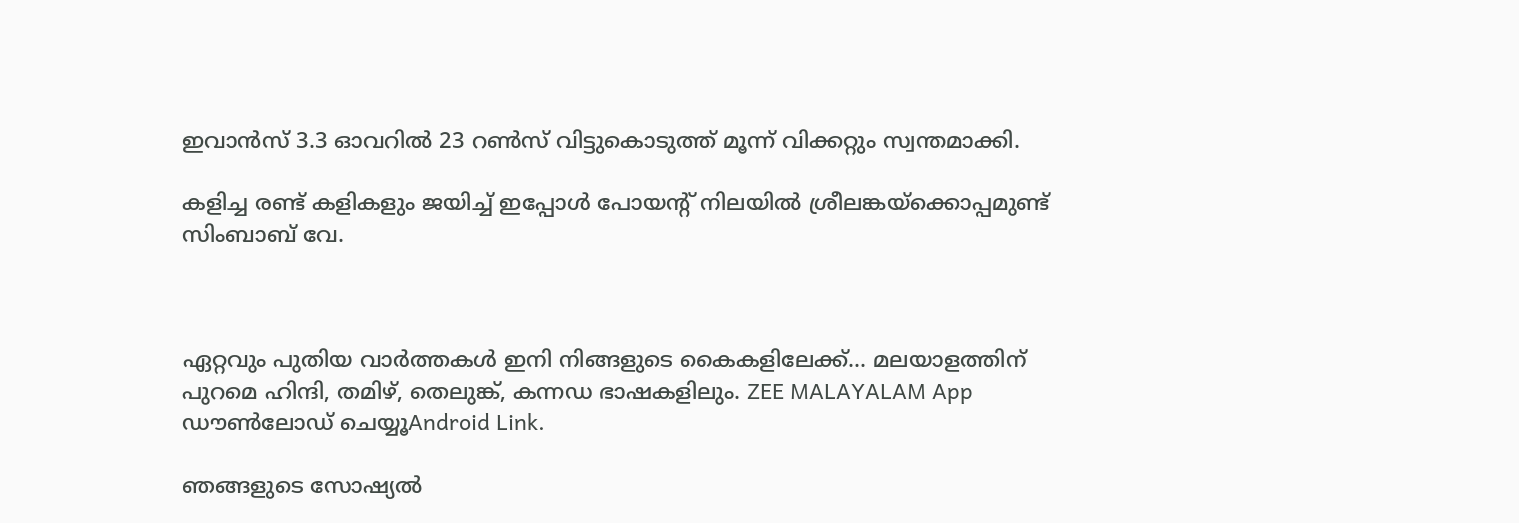ഇവാന്‍സ് 3.3 ഓവറില്‍ 23 റണ്‍സ് വിട്ടുകൊടുത്ത് മൂന്ന് വിക്കറ്റും സ്വന്തമാക്കി.

കളിച്ച രണ്ട് കളികളും ജയിച്ച് ഇപ്പോള്‍ പോയന്റ് നിലയില്‍ ശ്രീലങ്കയ്‌ക്കൊപ്പമുണ്ട് സിംബാബ് വേ.



ഏറ്റവും പുതിയ വാർത്തകൾ ഇനി നിങ്ങളുടെ കൈകളിലേക്ക്... മലയാളത്തിന് പുറമെ ഹിന്ദി, തമിഴ്, തെലുങ്ക്, കന്നഡ ഭാഷകളിലും. ZEE MALAYALAM App ഡൗൺലോഡ് ചെയ്യൂAndroid Link.

ഞങ്ങളുടെ സോഷ്യൽ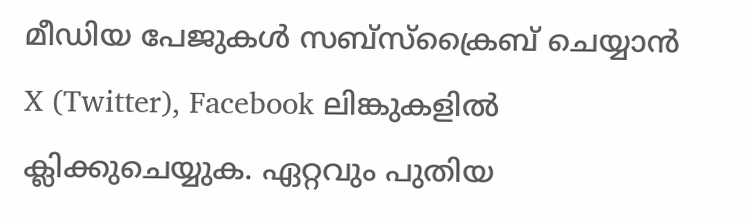മീഡിയ പേജുകൾ സബ്‌സ്‌ക്രൈബ് ചെയ്യാൻ X (Twitter), Facebook ലിങ്കുകളിൽ ക്ലിക്കുചെയ്യുക. ഏറ്റവും പുതിയ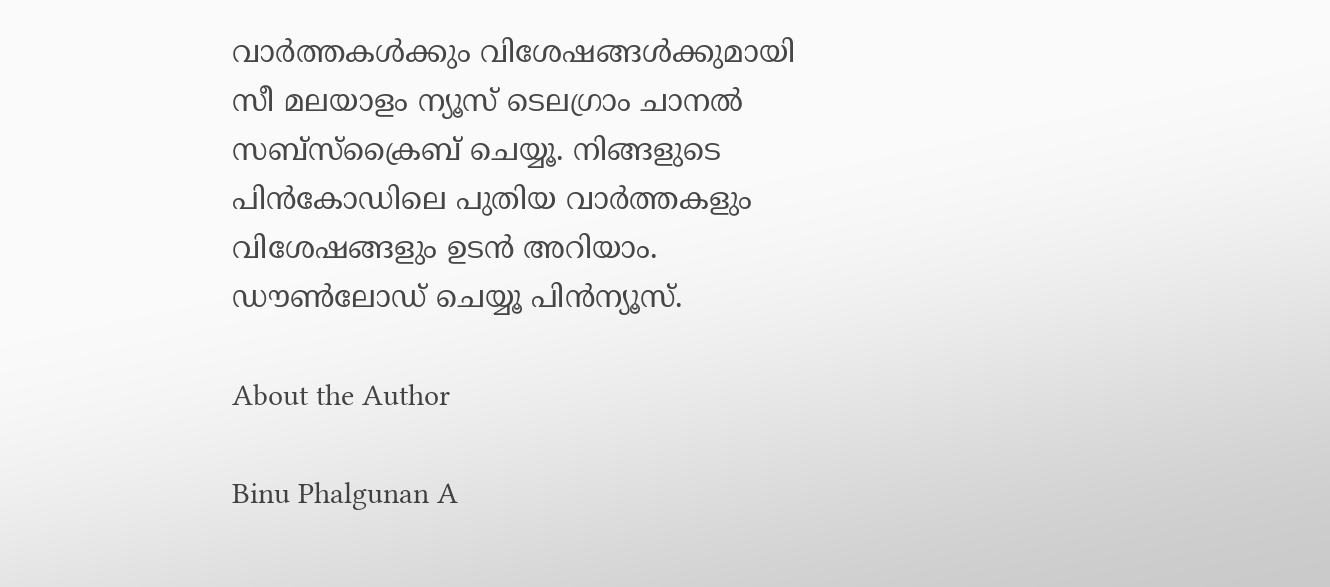വാര്‍ത്തകൾക്കും വിശേഷങ്ങൾക്കുമായി സീ മലയാളം ന്യൂസ് ടെലഗ്രാം ചാനല്‍ സബ്‌സ്‌ക്രൈബ് ചെയ്യൂ. നിങ്ങളുടെ പിൻകോഡിലെ പുതിയ വാർത്തകളും വിശേഷങ്ങളും ഉടൻ അറിയാം. ഡൗൺലോഡ് ചെയ്യൂ പിൻന്യൂസ്.

About the Author

Binu Phalgunan A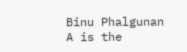Binu Phalgunan A is the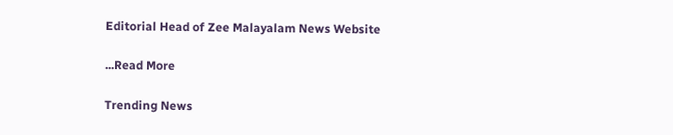Editorial Head of Zee Malayalam News Website

...Read More

Trending News